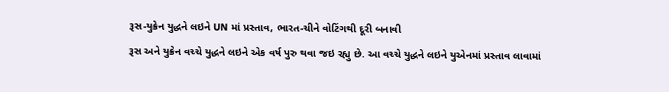રૂસ-યુક્રેન યુદ્ધને લઇને UN માં પ્રસ્તાવ, ભારત-ચીને વોટિંગથી દૂરી બનાવી
રૂસ અને યુક્રેન વચ્ચે યુદ્ધને લઇને એક વર્ષ પુરુ થવા જઇ રહ્યુ છે. આ વચ્ચે યુદ્ધને લઇને યુએનમાં પ્રસ્તાવ લાવામાં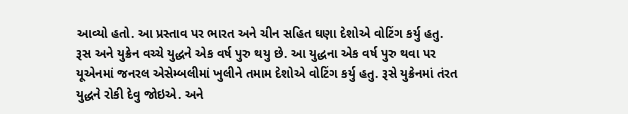આવ્યો હતો. આ પ્રસ્તાવ પર ભારત અને ચીન સહિત ઘણા દેશોએ વોટિંગ કર્યુ હતુ.
રૂસ અને યુક્રેન વચ્ચે યુદ્ધને એક વર્ષ પુરુ થયુ છે. આ યુદ્ધના એક વર્ષ પુરુ થવા પર યૂએનમાં જનરલ એસેમ્બલીમાં ખુલીને તમામ દેશોએ વોટિંગ કર્યુ હતુ. રૂસે યુક્રેનમાં તંરત યુદ્ધને રોકી દેવુ જોઇએ. અને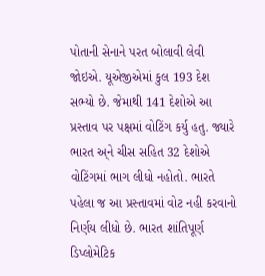પોતાની સેનાને પરત બોલાવી લેવી જોઇએ. યૂએજીએમાં કુલ 193 દેશ સભ્યો છે. જેમાથી 141 દેશોએ આ પ્રસ્તાવ પર પક્ષમાં વોટિંગ કર્યુ હતુ. જ્યારે ભારત અ્ને ચીસ સહિત 32 દેશોએ વોટિંગમાં ભાગ લીધો નહોતો. ભારતે પહેલા જ આ પ્રસ્તાવમાં વોટ નહી કરવાનો નિર્ણય લીધો છે. ભારત શાંતિપૂર્ણ ડિપ્લોમેટિક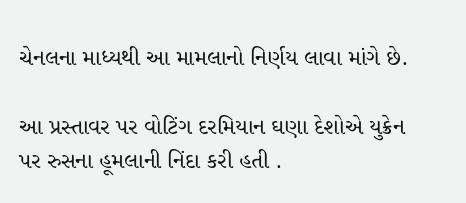ચેનલના માધ્યથી આ મામલાનો નિર્ણય લાવા માંગે છે.

આ પ્રસ્તાવર પર વોટિંગ દરમિયાન ઘણા દેશોએ યુક્રેન પર રુસના હૂમલાની નિંદા કરી હતી .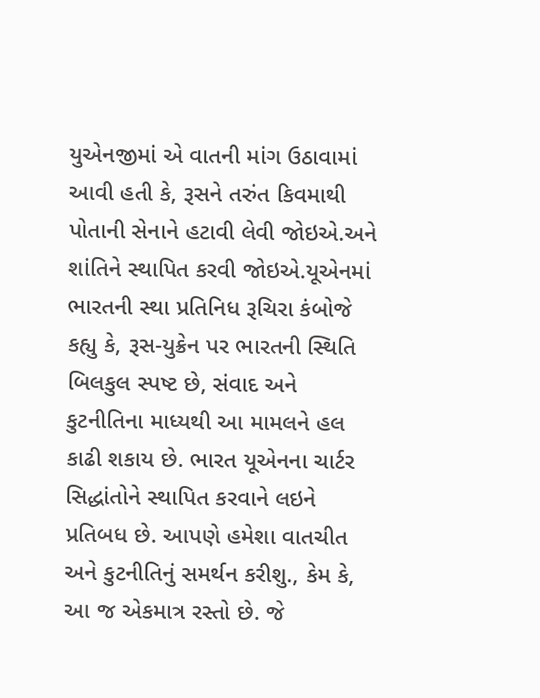યુએનજીમાં એ વાતની માંગ ઉઠાવામાં આવી હતી કે, રૂસને તરુંત કિવમાથી પોતાની સેનાને હટાવી લેવી જોઇએ.અને શાંતિને સ્થાપિત કરવી જોઇએ.યૂએનમાં ભારતની સ્થા પ્રતિનિધ રૂચિરા કંબોજે કહ્યુ કે, રૂસ-યુક્રેન પર ભારતની સ્થિતિ બિલકુલ સ્પષ્ટ છે, સંવાદ અને કુટનીતિના માધ્યથી આ મામલને હલ કાઢી શકાય છે. ભારત યૂએનના ચાર્ટર સિદ્ધાંતોને સ્થાપિત કરવાને લઇને પ્રતિબધ છે. આપણે હમેશા વાતચીત અને કુટનીતિનું સમર્થન કરીશુ., કેમ કે, આ જ એકમાત્ર રસ્તો છે. જે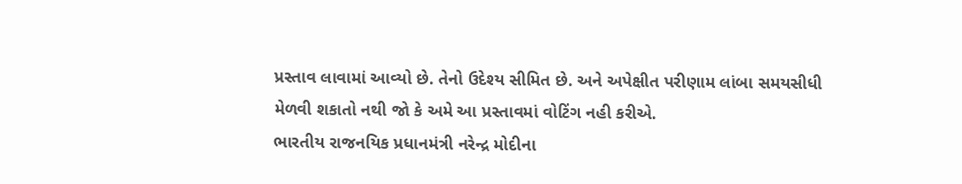પ્રસ્તાવ લાવામાં આવ્યો છે. તેનો ઉદેશ્ય સીમિત છે. અને અપેક્ષીત પરીણામ લાંબા સમયસીધી મેળવી શકાતો નથી જો કે અમે આ પ્રસ્તાવમાં વોટિંગ નહી કરીએ.
ભારતીય રાજનયિક પ્રધાનમંત્રી નરેન્દ્ર મોદીના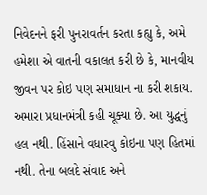નિવેદનને ફરી પુનરાવર્તન કરતા કહ્યુ કે, અમે હમેશા એ વાતની વકાલત કરી છે કે, માનવીય જીવન પર કોઇ પણ સમાધાન ના કરી શકાય. અમારા પ્રધાનમંત્રી કહી ચૂક્યા છે. આ યુદ્ધનું હલ નથી. હિંસાને વધારવુ કોઇના પણ હિતમાં નથી. તેના બલદે સંવાદ અને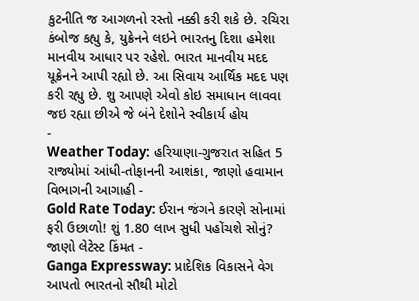કુટનીતિ જ આગળનો રસ્તો નક્કી કરી શકે છે. રચિરા કંબોજ કહ્યુ કે, યુક્રેનને લઇને ભારતનુ દિશા હમેશા માનવીય આધાર પર રહેશે. ભારત માનવીય મદદ યૂક્રેનને આપી રહ્યો છે. આ સિવાય આર્થિક મદદ પણ કરી રહ્યુ છે. શુ આપણે એવો કોઇ સમાધાન લાવવા જઇ રહ્યા છીએ જે બંને દેશોને સ્વીકાર્ય હોય
-
Weather Today: હરિયાણા-ગુજરાત સહિત 5 રાજ્યોમાં આંધી-તોફાનની આશંકા, જાણો હવામાન વિભાગની આગાહી -
Gold Rate Today: ઈરાન જંગને કારણે સોનામાં ફરી ઉછાળો! શું 1.80 લાખ સુધી પહોંચશે સોનું? જાણો લેટેસ્ટ કિંમત -
Ganga Expressway: પ્રાદેશિક વિકાસને વેગ આપતો ભારતનો સૌથી મોટો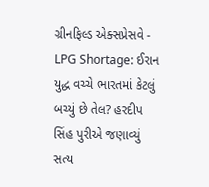ગ્રીનફિલ્ડ એક્સપ્રેસવે -
LPG Shortage: ઈરાન યુદ્ધ વચ્ચે ભારતમાં કેટલું બચ્યું છે તેલ? હરદીપ સિંહ પુરીએ જણાવ્યું સત્ય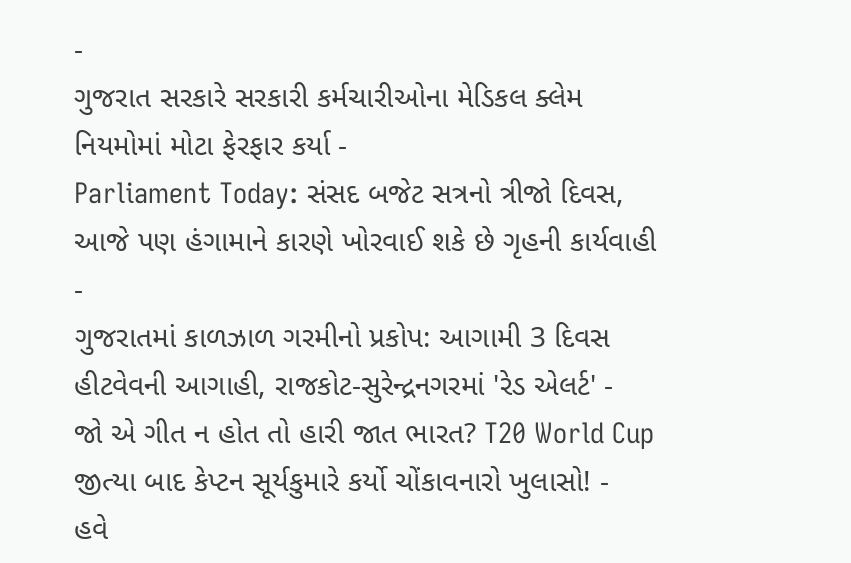-
ગુજરાત સરકારે સરકારી કર્મચારીઓના મેડિકલ ક્લેમ નિયમોમાં મોટા ફેરફાર કર્યા -
Parliament Today: સંસદ બજેટ સત્રનો ત્રીજો દિવસ, આજે પણ હંગામાને કારણે ખોરવાઈ શકે છે ગૃહની કાર્યવાહી -
ગુજરાતમાં કાળઝાળ ગરમીનો પ્રકોપ: આગામી 3 દિવસ હીટવેવની આગાહી, રાજકોટ-સુરેન્દ્રનગરમાં 'રેડ એલર્ટ' -
જો એ ગીત ન હોત તો હારી જાત ભારત? T20 World Cup જીત્યા બાદ કેપ્ટન સૂર્યકુમારે કર્યો ચોંકાવનારો ખુલાસો! -
હવે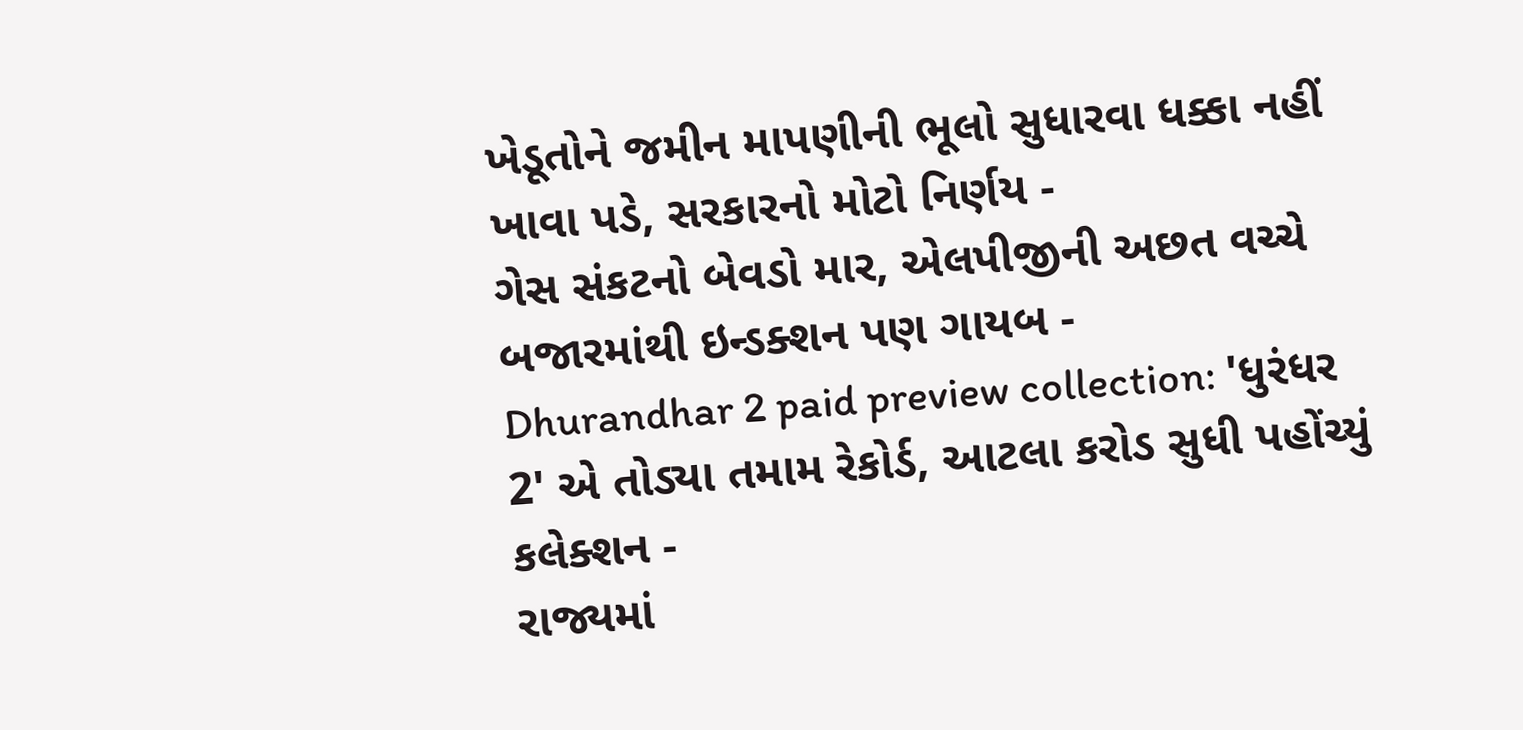ખેડૂતોને જમીન માપણીની ભૂલો સુધારવા ધક્કા નહીં ખાવા પડે, સરકારનો મોટો નિર્ણય -
ગેસ સંકટનો બેવડો માર, એલપીજીની અછત વચ્ચે બજારમાંથી ઇન્ડક્શન પણ ગાયબ -
Dhurandhar 2 paid preview collection: 'ધુરંધર 2' એ તોડ્યા તમામ રેકોર્ડ, આટલા કરોડ સુધી પહોંચ્યું કલેક્શન -
રાજ્યમાં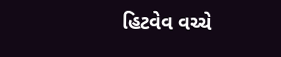હિટવેવ વચ્ચે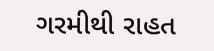ગરમીથી રાહત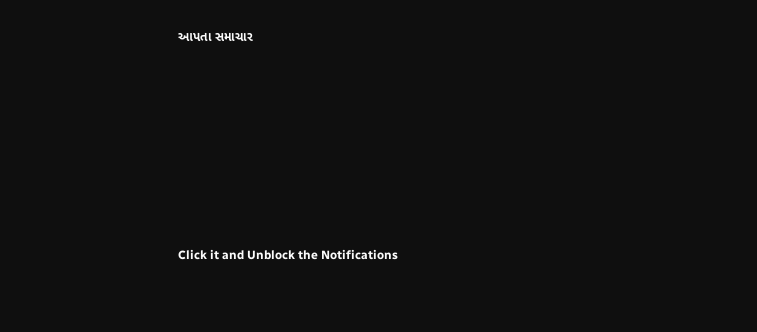આપતા સમાચાર












Click it and Unblock the Notifications